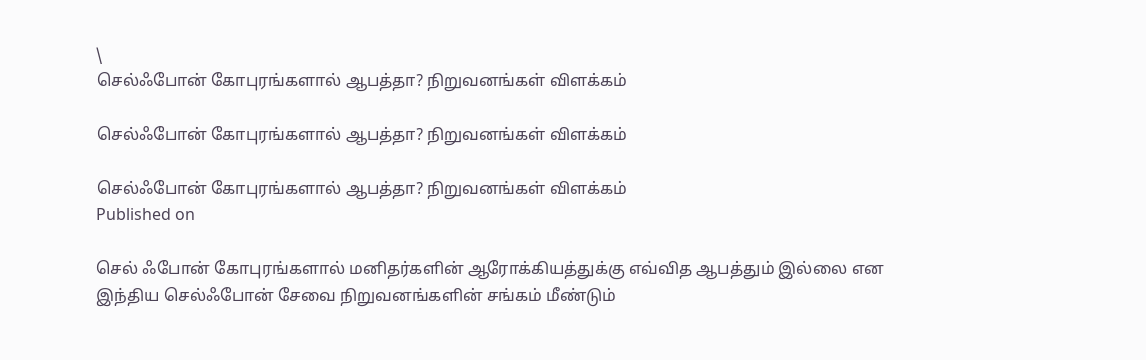\
செல்ஃபோன் கோபுரங்களால் ஆபத்தா? நிறுவனங்கள் விளக்கம்

செல்ஃபோன் கோபுரங்களால் ஆபத்தா? நிறுவனங்கள் விளக்கம்

செல்ஃபோன் கோபுரங்களால் ஆபத்தா? நிறுவனங்கள் விளக்கம்
Published on

செல் ஃபோன் கோபுரங்களால் மனிதர்களின் ஆரோக்கியத்துக்கு எவ்வித ஆபத்தும் இல்லை என இந்திய செல்ஃபோன் சேவை நிறுவனங்களின் சங்கம் மீண்டும்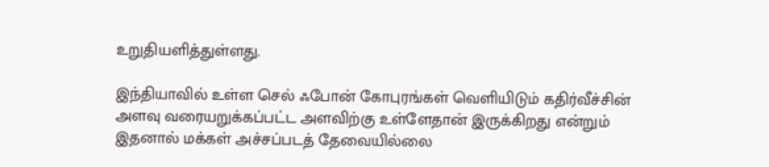உறுதியளித்துள்ளது.

இந்தியாவில் உள்ள செல் ஃபோன் கோபுரங்கள் வெளியிடும் கதிர்வீச்சின் அளவு வரையறுக்கப்பட்ட அளவிற்கு உள்ளேதான் இருக்கிறது என்றும் இதனால் மக்கள் அச்சப்படத் தேவையில்லை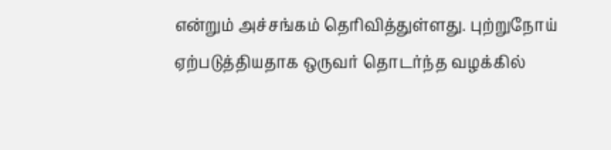என்றும் அச்சங்கம் தெரிவித்துள்ளது. புற்றுநோய் ஏற்படுத்தியதாக ஒருவர் தொடர்ந்த வழக்கில்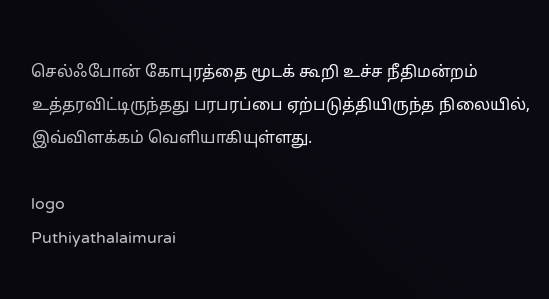செல்ஃபோன் கோபுரத்தை மூடக் கூறி உச்ச நீதிமன்றம் உத்தரவிட்டிருந்தது பரபரப்பை ஏற்படுத்தியிருந்த நிலையில், இவ்விளக்கம் வெளியாகியுள்ளது.

logo
Puthiyathalaimurai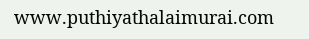www.puthiyathalaimurai.com